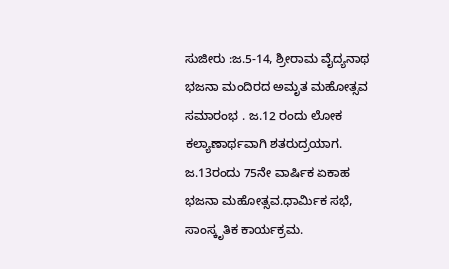ಸುಜೀರು :ಜ.5-14, ಶ್ರೀರಾಮ ವೈದ್ಯನಾಥ ಭಜನಾ ಮಂದಿರದ ಅಮೃತ ಮಹೋತ್ಸವ ಸಮಾರಂಭ . ಜ.12 ರಂದು ಲೋಕ ಕಲ್ಯಾಣಾರ್ಥವಾಗಿ ಶತರುದ್ರಯಾಗ. ಜ.13ರಂದು 75ನೇ ವಾರ್ಷಿಕ ಏಕಾಹ ಭಜನಾ ಮಹೋತ್ಸವ.ಧಾರ್ಮಿಕ ಸಭೆ, ಸಾಂಸ್ಕೃತಿಕ ಕಾರ್ಯಕ್ರಮ.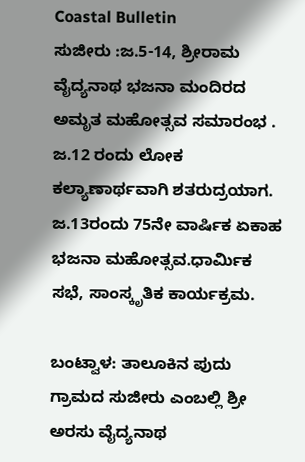Coastal Bulletin
ಸುಜೀರು :ಜ.5-14, ಶ್ರೀರಾಮ ವೈದ್ಯನಾಥ ಭಜನಾ ಮಂದಿರದ ಅಮೃತ ಮಹೋತ್ಸವ ಸಮಾರಂಭ . ಜ.12 ರಂದು ಲೋಕ ಕಲ್ಯಾಣಾರ್ಥವಾಗಿ ಶತರುದ್ರಯಾಗ. ಜ.13ರಂದು 75ನೇ ವಾರ್ಷಿಕ ಏಕಾಹ ಭಜನಾ ಮಹೋತ್ಸವ.ಧಾರ್ಮಿಕ ಸಭೆ, ಸಾಂಸ್ಕೃತಿಕ ಕಾರ್ಯಕ್ರಮ.

ಬಂಟ್ವಾಳ: ತಾಲೂಕಿನ ಪುದು ಗ್ರಾಮದ ಸುಜೀರು ಎಂಬಲ್ಲಿ ಶ್ರೀ ಅರಸು ವೈದ್ಯನಾಥ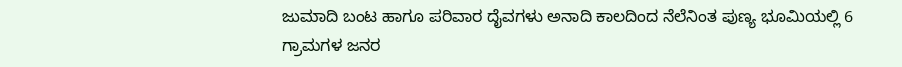ಜುಮಾದಿ ಬಂಟ ಹಾಗೂ ಪರಿವಾರ ದೈವಗಳು ಅನಾದಿ ಕಾಲದಿಂದ ನೆಲೆನಿಂತ ಪುಣ್ಯ ಭೂಮಿಯಲ್ಲಿ 6 ಗ್ರಾಮಗಳ ಜನರ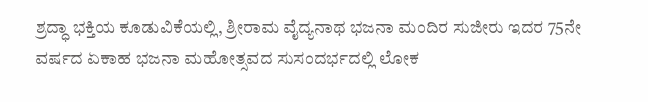ಶ್ರದ್ಧಾ ಭಕ್ತಿಯ ಕೂಡುವಿಕೆಯಲ್ಲಿ, ಶ್ರೀರಾಮ ವೈದ್ಯನಾಥ ಭಜನಾ ಮಂದಿರ ಸುಜೀರು ಇದರ 75ನೇ ವರ್ಷದ ಏಕಾಹ ಭಜನಾ ಮಹೋತ್ಸವದ ಸುಸಂದರ್ಭದಲ್ಲಿ ಲೋಕ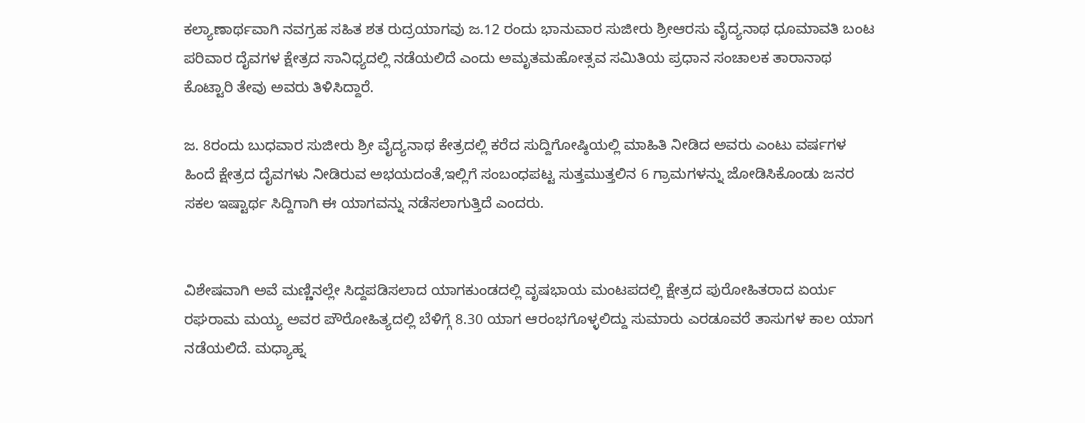ಕಲ್ಯಾಣಾರ್ಥವಾಗಿ ನವಗ್ರಹ ಸಹಿತ ಶತ ರುದ್ರಯಾಗವು ಜ.12 ರಂದು ಭಾನುವಾರ ಸುಜೀರು ಶ್ರೀಆರಸು ವೈದ್ಯನಾಥ ಧೂಮಾವತಿ ಬಂಟ ಪರಿವಾರ ದೈವಗಳ ಕ್ಷೇತ್ರದ ಸಾನಿಧ್ಯದಲ್ಲಿ ನಡೆಯಲಿದೆ ಎಂದು ಅಮೃತಮಹೋತ್ಸವ ಸಮಿತಿಯ ಪ್ರಧಾನ ಸಂಚಾಲಕ ತಾರಾನಾಥ ಕೊಟ್ಟಾರಿ ತೇವು ಅವರು ತಿಳಿಸಿದ್ದಾರೆ.

ಜ. 8ರಂದು ಬುಧವಾರ ಸುಜೀರು ಶ್ರೀ ವೈದ್ಯನಾಥ ಕೇತ್ರದಲ್ಲಿ ಕರೆದ ಸುದ್ದಿಗೋಷ್ಠಿಯಲ್ಲಿ ಮಾಹಿತಿ ನೀಡಿದ ಅವರು ಎಂಟು ವರ್ಷಗಳ ಹಿಂದೆ ಕ್ಷೇತ್ರದ ದೈವಗಳು ನೀಡಿರುವ ಅಭಯದಂತೆ,ಇಲ್ಲಿಗೆ ಸಂಬಂಧಪಟ್ಟ ಸುತ್ತಮುತ್ತಲಿನ 6 ಗ್ರಾಮಗಳನ್ನು ಜೋಡಿಸಿಕೊಂಡು ಜನರ ಸಕಲ ಇಷ್ಟಾರ್ಥ ಸಿದ್ದಿಗಾಗಿ ಈ ಯಾಗವನ್ನು ನಡೆಸಲಾಗುತ್ತಿದೆ ಎಂದರು.


ವಿಶೇಷವಾಗಿ ಅವೆ ಮಣ್ಣಿನಲ್ಲೇ ಸಿದ್ದಪಡಿಸಲಾದ ಯಾಗಕುಂಡದಲ್ಲಿ ವೃಷಭಾಯ ಮಂಟಪದಲ್ಲಿ ಕ್ಷೇತ್ರದ ಪುರೋಹಿತರಾದ ಏರ್ಯ ರಘರಾಮ ಮಯ್ಯ ಅವರ ಪೌರೋಹಿತ್ಯದಲ್ಲಿ ಬೆಳಿಗ್ಗೆ 8.30 ಯಾಗ ಆರಂಭಗೊಳ್ಳಲಿದ್ದು ಸುಮಾರು ಎರಡೂವರೆ ತಾಸುಗಳ ಕಾಲ ಯಾಗ ನಡೆಯಲಿದೆ. ಮಧ್ಯಾಹ್ನ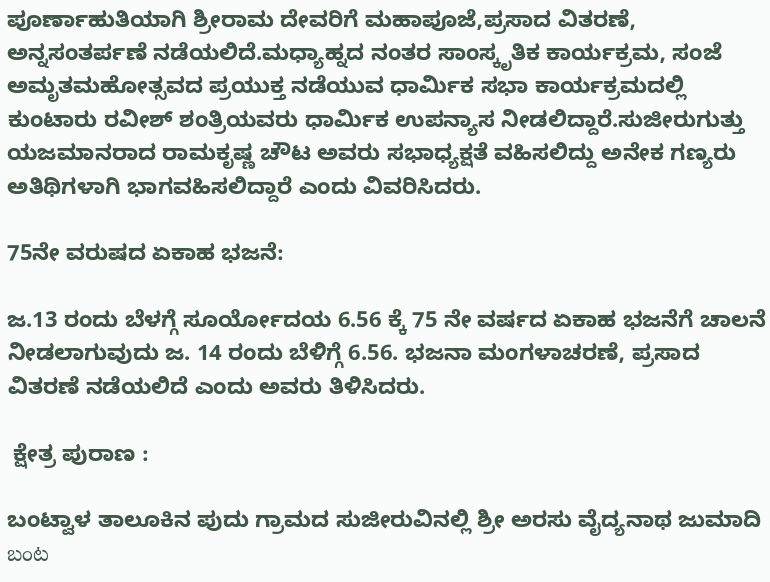ಪೂರ್ಣಾಹುತಿಯಾಗಿ ಶ್ರೀರಾಮ ದೇವರಿಗೆ ಮಹಾಪೂಜೆ,ಪ್ರಸಾದ ವಿತರಣೆ, ಅನ್ನಸಂತರ್ಪಣೆ ನಡೆಯಲಿದೆ.ಮಧ್ಯಾಹ್ನದ ನಂತರ ಸಾಂಸ್ಕೃತಿಕ ಕಾರ್ಯಕ್ರಮ, ಸಂಜೆ ಅಮೃತಮಹೋತ್ಸವದ ಪ್ರಯುಕ್ತ ನಡೆಯುವ ಧಾರ್ಮಿಕ ಸಭಾ ಕಾರ್ಯಕ್ರಮದಲ್ಲಿ ಕುಂಟಾರು ರವೀಶ್ ಶಂತ್ರಿಯವರು ಧಾರ್ಮಿಕ ಉಪನ್ಯಾಸ ನೀಡಲಿದ್ದಾರೆ.ಸುಜೀರುಗುತ್ತು ಯಜಮಾನರಾದ ರಾಮಕೃಷ್ಣ ಚೌಟ ಅವರು ಸಭಾಧ್ಯಕ್ಷತೆ ವಹಿಸಲಿದ್ದು ಅನೇಕ ಗಣ್ಯರು ಅತಿಥಿಗಳಾಗಿ ಭಾಗವಹಿಸಲಿದ್ದಾರೆ ಎಂದು ವಿವರಿಸಿದರು.

75ನೇ ವರುಷದ ಏಕಾಹ ಭಜನೆ:

ಜ.13 ರಂದು ಬೆಳಗ್ಗೆ ಸೂರ್ಯೋದಯ 6.56 ಕ್ಕೆ 75 ನೇ ವರ್ಷದ ಏಕಾಹ ಭಜನೆಗೆ ಚಾಲನೆ ನೀಡಲಾಗುವುದು ಜ. 14 ರಂದು ಬೆಳಿಗ್ಗೆ 6.56. ಭಜನಾ ಮಂಗಳಾಚರಣೆ, ಪ್ರಸಾದ ವಿತರಣೆ ನಡೆಯಲಿದೆ ಎಂದು ಅವರು ತಿಳಿಸಿದರು.

 ಕ್ಷೇತ್ರ ಪುರಾಣ :

ಬಂಟ್ವಾಳ ತಾಲೂಕಿನ ಪುದು ಗ್ರಾಮದ ಸುಜೀರುವಿನಲ್ಲಿ ಶ್ರೀ ಅರಸು ವೈದ್ಯನಾಥ ಜುಮಾದಿ బంట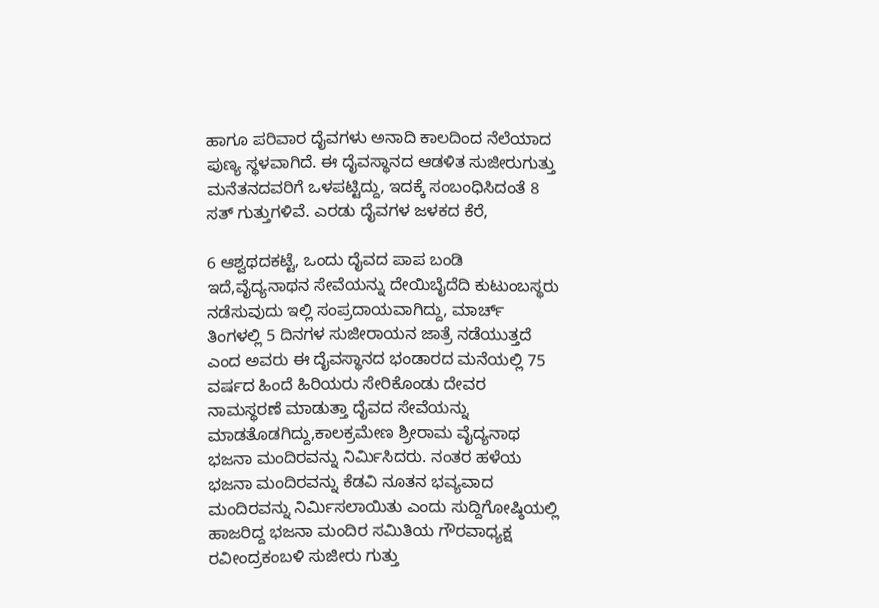ಹಾಗೂ ಪರಿವಾರ ದೈವಗಳು ಅನಾದಿ ಕಾಲದಿಂದ ನೆಲೆಯಾದ ಪುಣ್ಯ ಸ್ಥಳವಾಗಿದೆ. ಈ ದೈವಸ್ಥಾನದ ಆಡಳಿತ ಸುಜೀರುಗುತ್ತು ಮನೆತನದವರಿಗೆ ಒಳಪಟ್ಟಿದ್ದು, ಇದಕ್ಕೆ ಸಂಬಂಧಿಸಿದಂತೆ 8 ಸತ್ ಗುತ್ತುಗಳಿವೆ. ಎರಡು ದೈವಗಳ ಜಳಕದ ಕೆರೆ,

6 ಆಶ್ವಥದಕಟ್ಟೆ, ಒಂದು ದೈವದ ಪಾಪ ಬಂಡಿ ಇದೆ,ವೈದ್ಯನಾಥನ ಸೇವೆಯನ್ನು ದೇಯಿಬೈದೆದಿ ಕುಟುಂಬಸ್ಥರು ನಡೆಸುವುದು ಇಲ್ಲಿ ಸಂಪ್ರದಾಯವಾಗಿದ್ದು, ಮಾರ್ಚ್ ತಿಂಗಳಲ್ಲಿ 5 ದಿನಗಳ ಸುಜೀರಾಯನ ಜಾತ್ರೆ ನಡೆಯುತ್ತದೆ ಎಂದ ಅವರು ಈ ದೈವಸ್ಥಾನದ ಭಂಡಾರದ ಮನೆಯಲ್ಲಿ 75 ವರ್ಷದ ಹಿಂದೆ ಹಿರಿಯರು ಸೇರಿಕೊಂಡು ದೇವರ ನಾಮಸ್ಥರಣೆ ಮಾಡುತ್ತಾ ದೈವದ ಸೇವೆಯನ್ನು ಮಾಡತೊಡಗಿದ್ದು,ಕಾಲಕ್ರಮೇಣ ಶ್ರೀರಾಮ ವೈದ್ಯನಾಥ ಭಜನಾ ಮಂದಿರವನ್ನು ನಿರ್ಮಿಸಿದರು. ನಂತರ ಹಳೆಯ ಭಜನಾ ಮಂದಿರವನ್ನು ಕೆಡವಿ ನೂತನ ಭವ್ಯವಾದ ಮಂದಿರವನ್ನು ನಿರ್ಮಿಸಲಾಯಿತು ಎಂದು ಸುದ್ದಿಗೋಷ್ಠಿಯಲ್ಲಿ ಹಾಜರಿದ್ದ ಭಜನಾ ಮಂದಿರ ಸಮಿತಿಯ ಗೌರವಾಧ್ಯಕ್ಷ ರವೀಂದ್ರಕಂಬಳಿ ಸುಜೀರು ಗುತ್ತು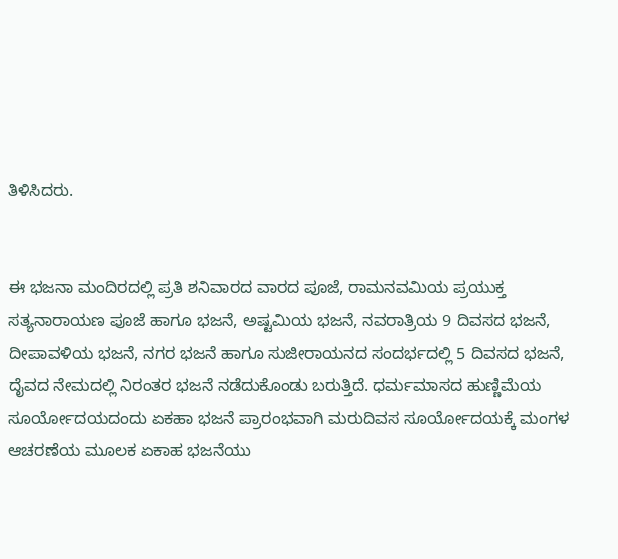ತಿಳಿಸಿದರು.


ಈ ಭಜನಾ ಮಂದಿರದಲ್ಲಿ ಪ್ರತಿ ಶನಿವಾರದ ವಾರದ ಪೂಜೆ, ರಾಮನವಮಿಯ ಪ್ರಯುಕ್ತ ಸತ್ಯನಾರಾಯಣ ಪೂಜೆ ಹಾಗೂ ಭಜನೆ, ಅಷ್ಟಮಿಯ ಭಜನೆ, ನವರಾತ್ರಿಯ 9 ದಿವಸದ ಭಜನೆ, ದೀಪಾವಳಿಯ ಭಜನೆ, ನಗರ ಭಜನೆ ಹಾಗೂ ಸುಜೀರಾಯನದ ಸಂದರ್ಭದಲ್ಲಿ 5 ದಿವಸದ ಭಜನೆ, ದೈವದ ನೇಮದಲ್ಲಿ ನಿರಂತರ ಭಜನೆ ನಡೆದುಕೊಂಡು ಬರುತ್ತಿದೆ. ಧರ್ಮಮಾಸದ ಹುಣ್ಣಿಮೆಯ ಸೂರ್ಯೋದಯದಂದು ಏಕಹಾ ಭಜನೆ ಪ್ರಾರಂಭವಾಗಿ ಮರುದಿವಸ ಸೂರ್ಯೋದಯಕ್ಕೆ ಮಂಗಳ ಆಚರಣೆಯ ಮೂಲಕ ಏಕಾಹ ಭಜನೆಯು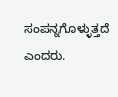ಸಂಪನ್ನಗೊಳ್ಳುತ್ತದೆ ಎಂದರು.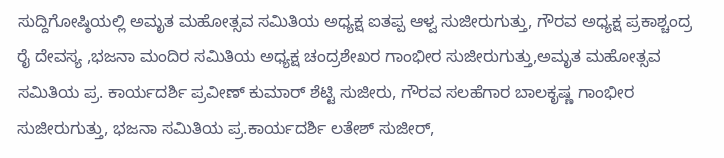ಸುದ್ದಿಗೋಷ್ಠಿಯಲ್ಲಿ ಅಮೃತ ಮಹೋತ್ಸವ ಸಮಿತಿಯ ಅಧ್ಯಕ್ಷ ಐತಪ್ಪ ಆಳ್ವ ಸುಜೀರುಗುತ್ತು, ಗೌರವ ಅಧ್ಯಕ್ಷ ಪ್ರಕಾಶ್ಚಂದ್ರ ರೈ ದೇವಸ್ಯ ,ಭಜನಾ ಮಂದಿರ ಸಮಿತಿಯ ಅಧ್ಯಕ್ಷ ಚಂದ್ರಶೇಖರ ಗಾಂಭೀರ ಸುಜೀರುಗುತ್ತು,ಅಮೃತ ಮಹೋತ್ಸವ ಸಮಿತಿಯ ಪ್ರ. ಕಾರ್ಯದರ್ಶಿ ಪ್ರವೀಣ್ ಕುಮಾರ್ ಶೆಟ್ಟಿ ಸುಜೀರು, ಗೌರವ ಸಲಹೆಗಾರ ಬಾಲಕೃಷ್ಣ ಗಾಂಭೀರ ಸುಜೀರುಗುತ್ತು, ಭಜನಾ ಸಮಿತಿಯ ಪ್ರ.ಕಾರ್ಯದರ್ಶಿ ಲತೇಶ್ ಸುಜೀರ್,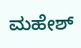ಮಹೇಶ್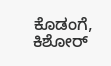ಕೊಡಂಗೆ, ಕಿಶೋರ್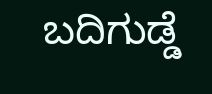ಬದಿಗುಡ್ಡೆ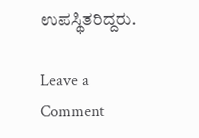ಉಪಸ್ಥಿತರಿದ್ದರು.

Leave a Comment